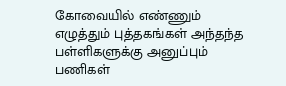கோவையில் எண்ணும் எழுத்தும் புத்தகங்கள் அந்தந்த பள்ளிகளுக்கு அனுப்பும் பணிகள்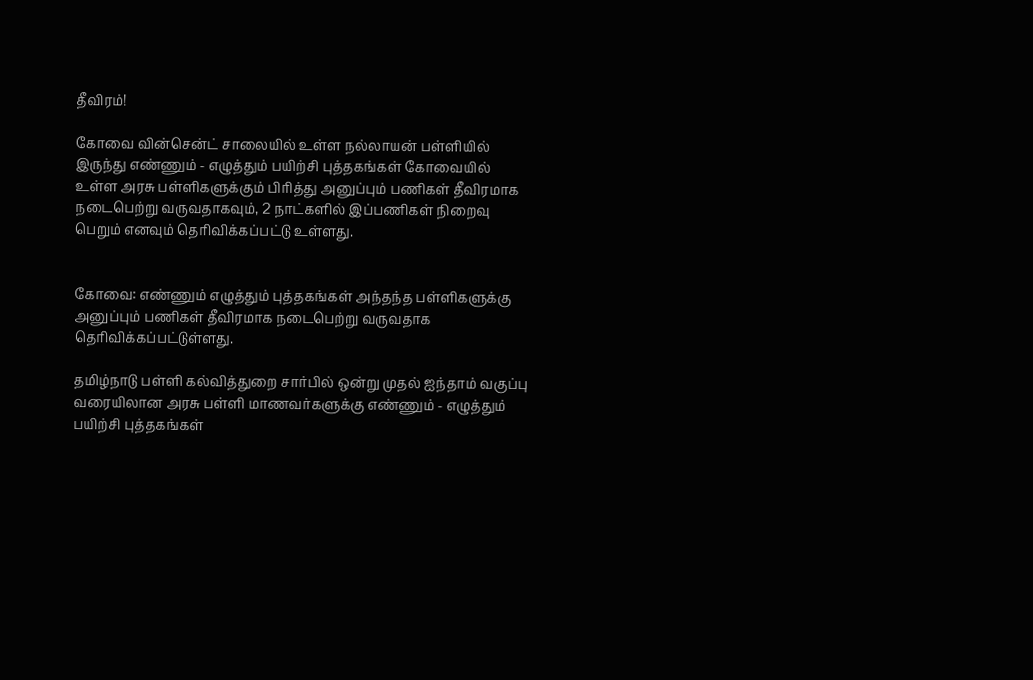தீவிரம்!

கோவை வின்சென்ட் சாலையில் உள்ள நல்லாயன் பள்ளியில் இருந்து எண்ணும் - எழுத்தும் பயிற்சி புத்தகங்கள் கோவையில் உள்ள அரசு பள்ளிகளுக்கும் பிரித்து அனுப்பும் பணிகள் தீவிரமாக நடைபெற்று வருவதாகவும், 2 நாட்களில் இப்பணிகள் நிறைவு பெறும் எனவும் தெரிவிக்கப்பட்டு உள்ளது.


கோவை: எண்ணும் எழுத்தும் புத்தகங்கள் அந்தந்த பள்ளிகளுக்கு அனுப்பும் பணிகள் தீவிரமாக நடைபெற்று வருவதாக தெரிவிக்கப்பட்டுள்ளது.

தமிழ்நாடு பள்ளி கல்வித்துறை சார்பில் ஒன்று முதல் ஐந்தாம் வகுப்பு வரையிலான அரசு பள்ளி மாணவர்களுக்கு எண்ணும் - எழுத்தும் பயிற்சி புத்தகங்கள்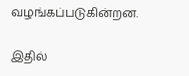வழங்கப்படுகின்றன.

இதில்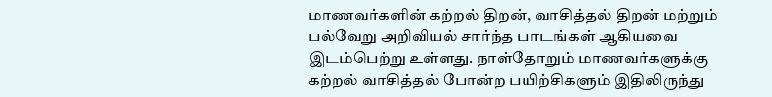மாணவர்களின் கற்றல் திறன், வாசித்தல் திறன் மற்றும் பல்வேறு அறிவியல் சார்ந்த பாடங்கள் ஆகியவை இடம்பெற்று உள்ளது. நாள்தோறும் மாணவர்களுக்கு கற்றல் வாசித்தல் போன்ற பயிற்சிகளும் இதிலிருந்து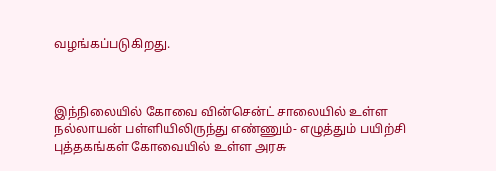வழங்கப்படுகிறது.



இந்நிலையில் கோவை வின்சென்ட் சாலையில் உள்ள நல்லாயன் பள்ளியிலிருந்து எண்ணும்- எழுத்தும் பயிற்சி புத்தகங்கள் கோவையில் உள்ள அரசு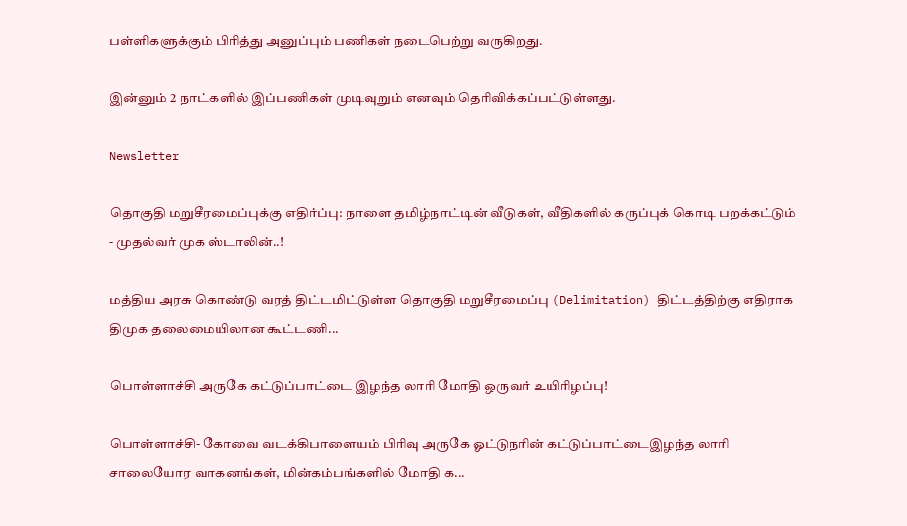பள்ளிகளுக்கும் பிரித்து அனுப்பும் பணிகள் நடைபெற்று வருகிறது.

இன்னும் 2 நாட்களில் இப்பணிகள் முடிவுறும் எனவும் தெரிவிக்கப்பட்டுள்ளது.

Newsletter

தொகுதி மறுசீரமைப்புக்கு எதிர்ப்பு: நாளை தமிழ்நாட்டின் வீடுகள், வீதிகளில் கருப்புக் கொடி பறக்கட்டும் - முதல்வர் முக ஸ்டாலின்..!

மத்திய அரசு கொண்டு வரத் திட்டமிட்டுள்ள தொகுதி மறுசீரமைப்பு (Delimitation) திட்டத்திற்கு எதிராக திமுக தலைமையிலான கூட்டணி...

பொள்ளாச்சி அருகே கட்டுப்பாட்டை இழந்த லாரி மோதி ஒருவர் உயிரிழப்பு!

பொள்ளாச்சி- கோவை வடக்கிபாளையம் பிரிவு அருகே ஓட்டுநரின் கட்டுப்பாட்டைஇழந்த லாரி சாலையோர வாகனங்கள், மின்கம்பங்களில் மோதி க...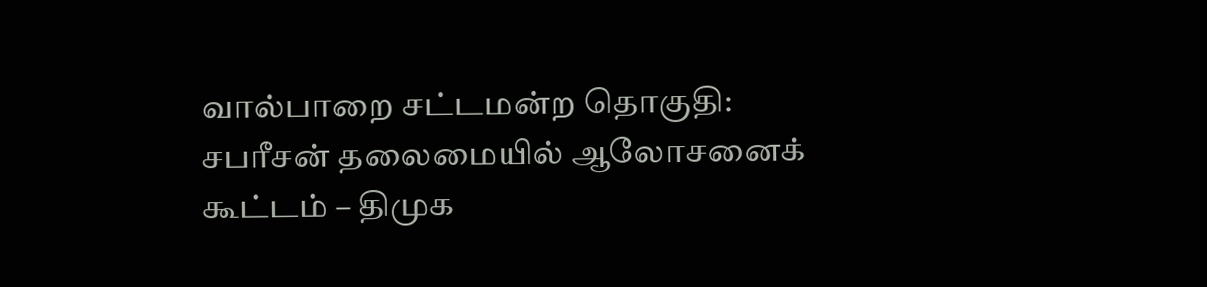வால்பாறை சட்டமன்ற தொகுதி: சபரீசன் தலைமையில் ஆலோசனைக் கூட்டம் – திமுக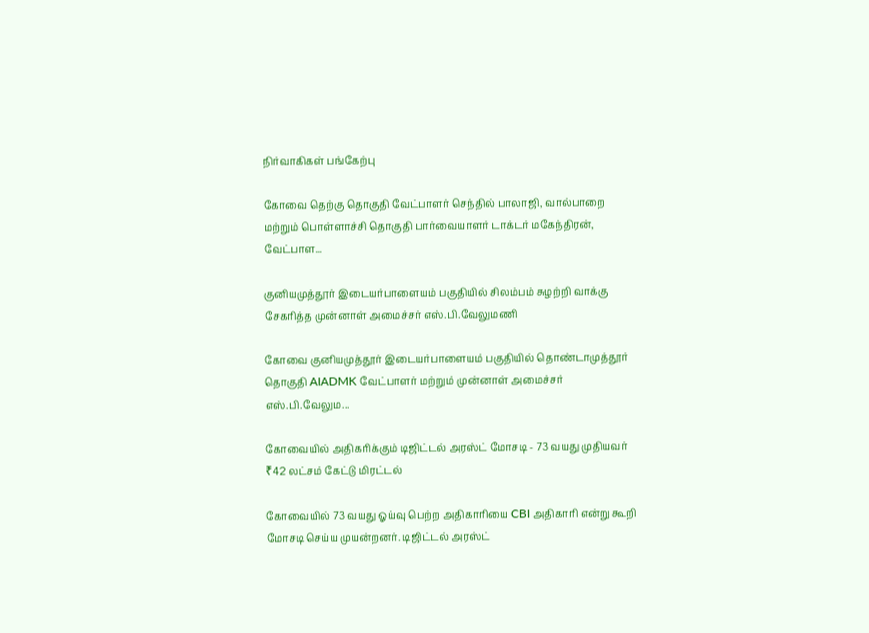நிர்வாகிகள் பங்கேற்பு

கோவை தெற்கு தொகுதி வேட்பாளர் செந்தில் பாலாஜி, வால்பாறை மற்றும் பொள்ளாச்சி தொகுதி பார்வையாளர் டாக்டர் மகேந்திரன், வேட்பாள...

குனியமுத்தூர் இடையர்பாளையம் பகுதியில் சிலம்பம் சுழற்றி வாக்கு சேகரித்த முன்னாள் அமைச்சர் எஸ்.பி.வேலுமணி

கோவை குனியமுத்தூர் இடையர்பாளையம் பகுதியில் தொண்டாமுத்தூர் தொகுதி AIADMK வேட்பாளர் மற்றும் முன்னாள் அமைச்சர் எஸ்.பி.வேலும...

கோவையில் அதிகரிக்கும் டிஜிட்டல் அரஸ்ட் மோசடி - 73 வயது முதியவர் ₹42 லட்சம் கேட்டு மிரட்டல்

கோவையில் 73 வயது ஓய்வு பெற்ற அதிகாரியை CBI அதிகாரி என்று கூறி மோசடி செய்ய முயன்றனர். டிஜிட்டல் அரஸ்ட்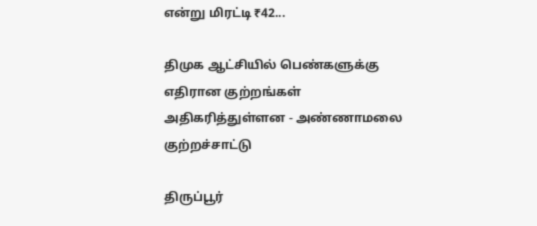என்று மிரட்டி ₹42...

திமுக ஆட்சியில் பெண்களுக்கு எதிரான குற்றங்கள் அதிகரித்துள்ளன - அண்ணாமலை குற்றச்சாட்டு

திருப்பூர்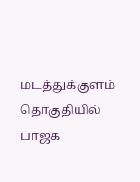மடத்துக்குளம் தொகுதியில் பாஜக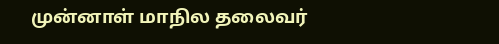முன்னாள் மாநில தலைவர்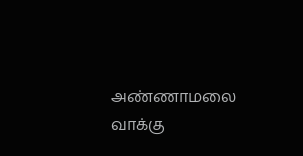அண்ணாமலை வாக்கு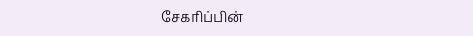சேகரிப்பின்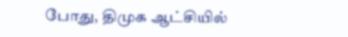போது, திமுக ஆட்சியில்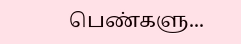பெண்களு...